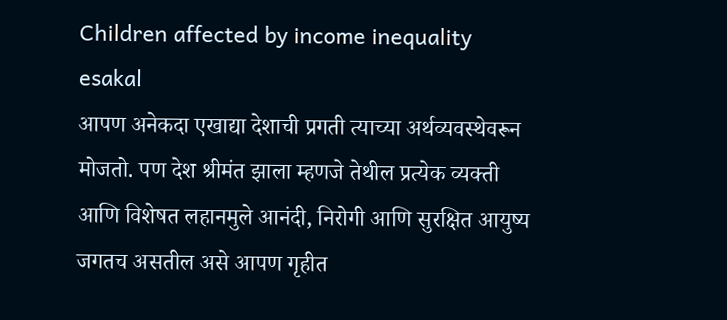Children affected by income inequality
esakal
आपण अनेकदा एखाद्या देशाची प्रगती त्याच्या अर्थव्यवस्थेवरून मोजतो. पण देश श्रीमंत झाला म्हणजे तेथील प्रत्येक व्यक्ती आणि विशेषत लहानमुले आनंदी, निरोगी आणि सुरक्षित आयुष्य जगतच असतील असे आपण गृहीत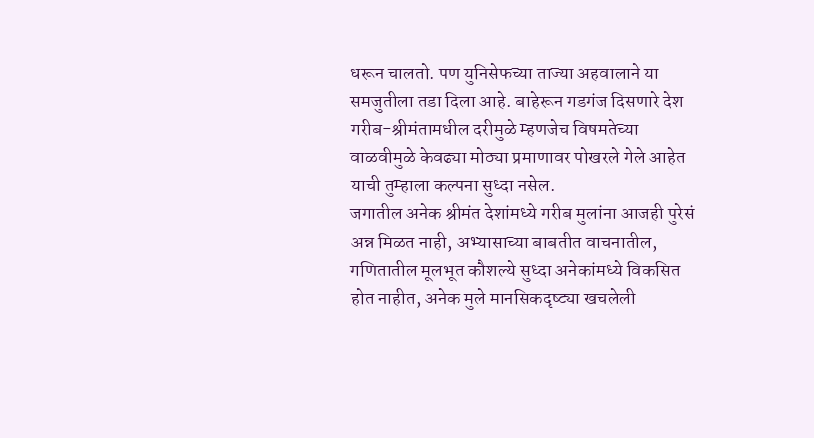धरून चालतो. पण युनिसेफच्या ताज्या अहवालाने या समजुतीला तडा दिला आहे. बाहेरून गडगंज दिसणारे देश गरीब-श्रीमंतामधील दरीमुळे म्हणजेच विषमतेच्या वाळवीमुळे केवढ्या मोठ्या प्रमाणावर पोखरले गेले आहेत याची तुम्हाला कल्पना सुध्दा नसेल.
जगातील अनेक श्रीमंत देशांमध्ये गरीब मुलांना आजही पुरेसं अन्न मिळत नाही, अभ्यासाच्या बाबतीत वाचनातील, गणितातील मूलभूत कौशल्ये सुध्दा अनेकांमध्ये विकसित होत नाहीत, अनेक मुले मानसिकदृष्ट्या खचलेली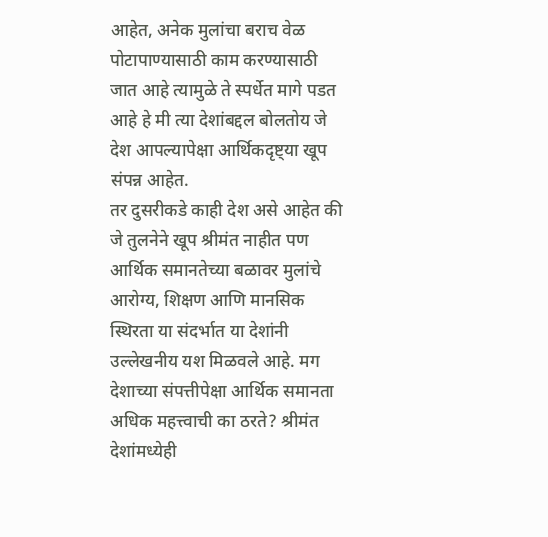आहेत, अनेक मुलांचा बराच वेळ पोटापाण्यासाठी काम करण्यासाठी जात आहे त्यामुळे ते स्पर्धेत मागे पडत आहे हे मी त्या देशांबद्दल बोलतोय जे देश आपल्यापेक्षा आर्थिकदृष्ट्या खूप संपन्न आहेत.
तर दुसरीकडे काही देश असे आहेत की जे तुलनेने खूप श्रीमंत नाहीत पण आर्थिक समानतेच्या बळावर मुलांचे आरोग्य, शिक्षण आणि मानसिक स्थिरता या संदर्भात या देशांनी उल्लेखनीय यश मिळवले आहे. मग देशाच्या संपत्तीपेक्षा आर्थिक समानता अधिक महत्त्वाची का ठरते? श्रीमंत देशांमध्येही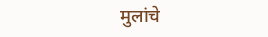मुलांचे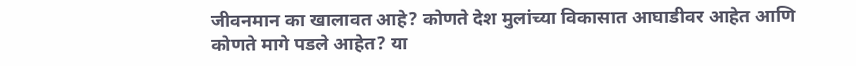जीवनमान का खालावत आहे? कोणते देश मुलांच्या विकासात आघाडीवर आहेत आणि कोणते मागे पडले आहेत? या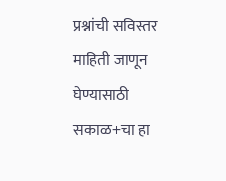प्रश्नांची सविस्तर माहिती जाणून घेण्यासाठी सकाळ+चा हा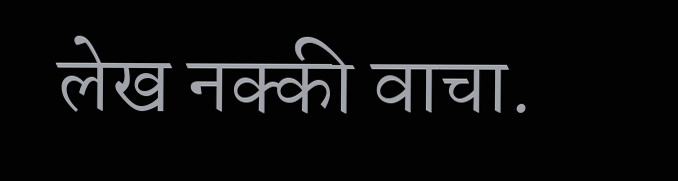लेख नक्की वाचा.